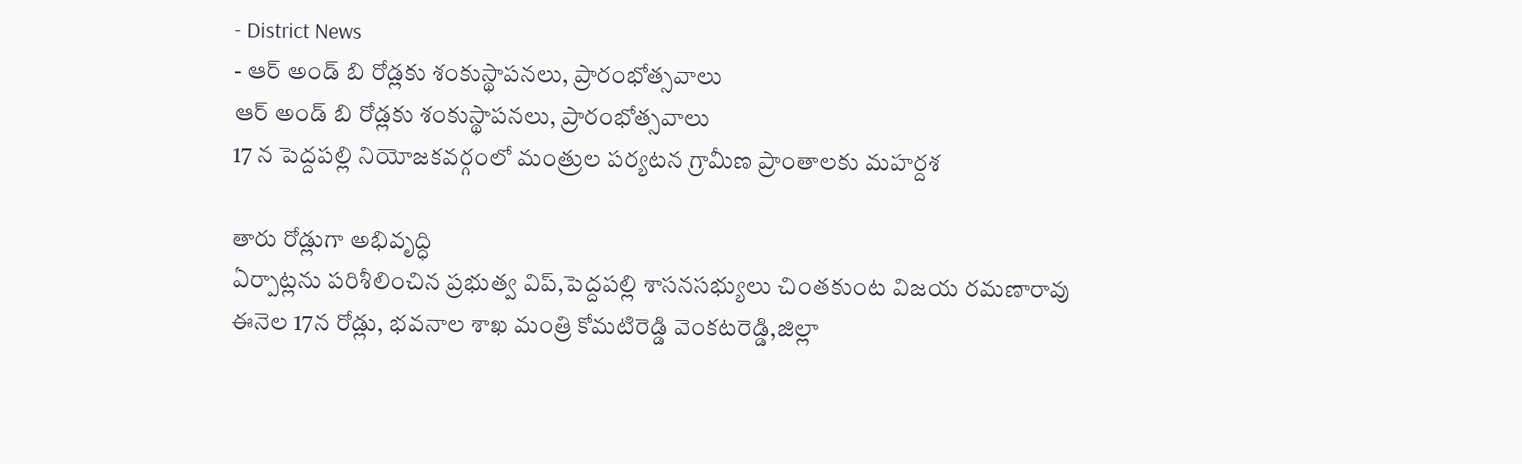- District News
- ఆర్ అండ్ బి రోడ్లకు శంకుస్థాపనలు, ప్రారంభోత్సవాలు
ఆర్ అండ్ బి రోడ్లకు శంకుస్థాపనలు, ప్రారంభోత్సవాలు
17 న పెద్దపల్లి నియోజకవర్గంలో మంత్రుల పర్యటన గ్రామీణ ప్రాంతాలకు మహర్దశ

తారు రోడ్లుగా అభివృద్ధి
ఏర్పాట్లను పరిశీలించిన ప్రభుత్వ విప్,పెద్దపల్లి శాసనసభ్యులు చింతకుంట విజయ రమణారావు ఈనెల 17న రోడ్లు, భవనాల శాఖ మంత్రి కోమటిరెడ్డి వెంకటరెడ్డి,జిల్లా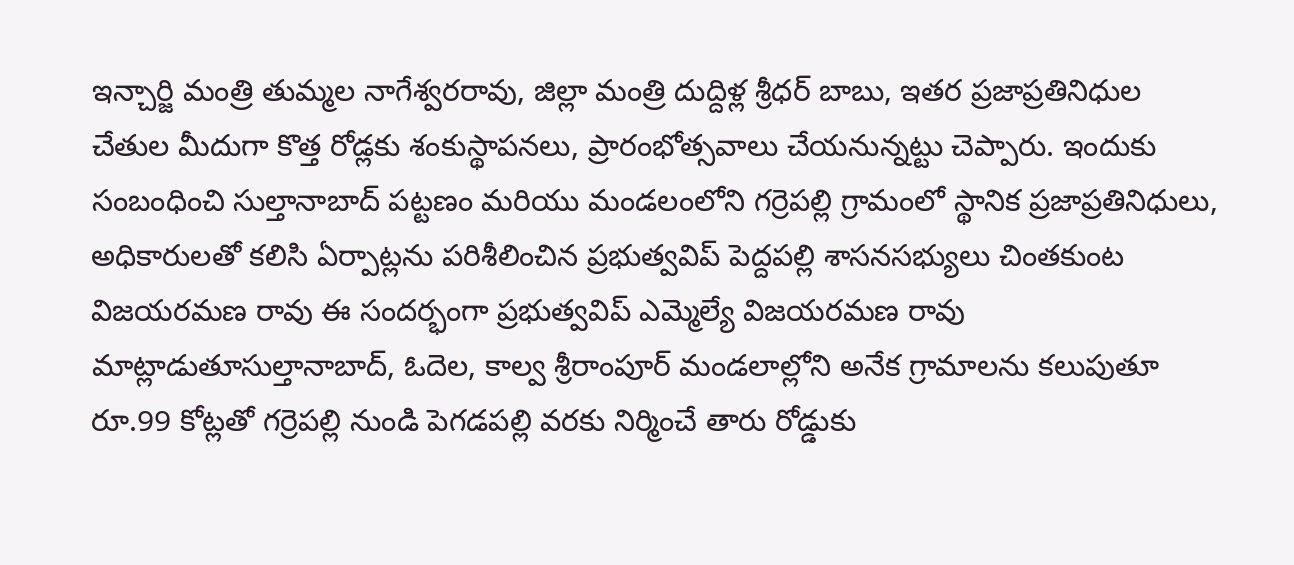ఇన్చార్జి మంత్రి తుమ్మల నాగేశ్వరరావు, జిల్లా మంత్రి దుద్దిళ్ల శ్రీధర్ బాబు, ఇతర ప్రజాప్రతినిధుల చేతుల మీదుగా కొత్త రోడ్లకు శంకుస్థాపనలు, ప్రారంభోత్సవాలు చేయనున్నట్టు చెప్పారు. ఇందుకు సంబంధించి సుల్తానాబాద్ పట్టణం మరియు మండలంలోని గర్రెపల్లి గ్రామంలో స్థానిక ప్రజాప్రతినిధులు, అధికారులతో కలిసి ఏర్పాట్లను పరిశీలించిన ప్రభుత్వవిప్ పెద్దపల్లి శాసనసభ్యులు చింతకుంట విజయరమణ రావు ఈ సందర్భంగా ప్రభుత్వవిప్ ఎమ్మెల్యే విజయరమణ రావు మాట్లాడుతూసుల్తానాబాద్, ఓదెల, కాల్వ శ్రీరాంపూర్ మండలాల్లోని అనేక గ్రామాలను కలుపుతూ రూ.99 కోట్లతో గర్రెపల్లి నుండి పెగడపల్లి వరకు నిర్మించే తారు రోడ్డుకు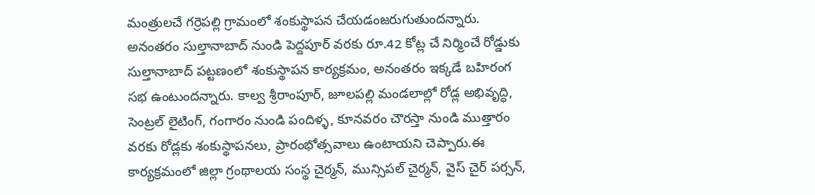మంత్రులచే గర్రెపల్లి గ్రామంలో శంకుస్థాపన చేయడంజరుగుతుందన్నారు. అనంతరం సుల్తానాబాద్ నుండి పెద్దపూర్ వరకు రూ.42 కోట్ల చే నిర్మించే రోడ్డుకు సుల్తానాబాద్ పట్టణంలో శంకుస్థాపన కార్యక్రమం, అనంతరం ఇక్కడే బహిరంగ సభ ఉంటుందన్నారు. కాల్వ శ్రీరాంపూర్, జూలపల్లి మండలాల్లో రోడ్ల అభివృద్ధి, సెంట్రల్ లైటింగ్, గంగారం నుండి పందిళ్ళ, కూనవరం చౌరస్తా నుండి ముత్తారం వరకు రోడ్లకు శంకుస్థాపనలు, ప్రారంభోత్సవాలు ఉంటాయని చెప్పారు.ఈ కార్యక్రమంలో జిల్లా గ్రంథాలయ సంస్థ చైర్మన్, మున్సిపల్ చైర్మన్, వైస్ చైర్ పర్సన్,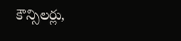కౌన్సిలర్లు,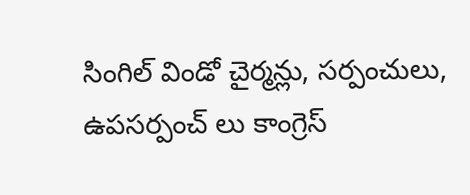సింగిల్ విండో చైర్మన్లు, సర్పంచులు, ఉపసర్పంచ్ లు కాంగ్రెస్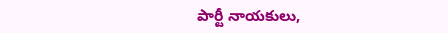పార్టీ నాయకులు,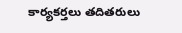కార్యకర్తలు తదితరులు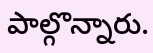పాల్గొన్నారు.